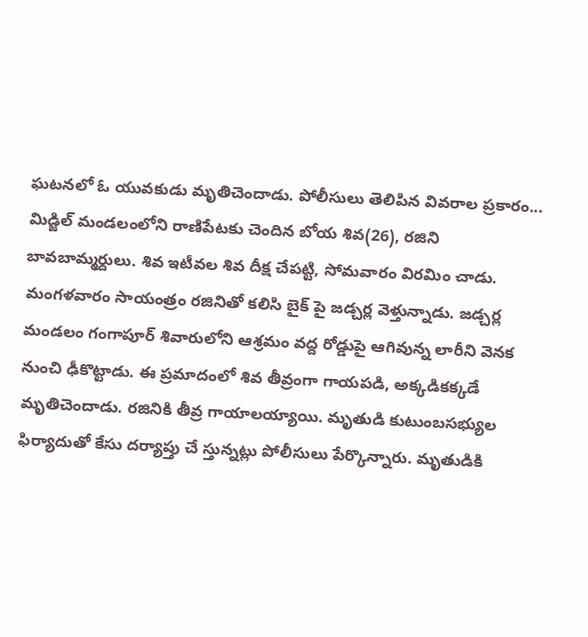ఘటనలో ఓ యువకుడు మృతిచెందాడు. పోలీసులు తెలిపిన వివరాల ప్రకారం... మిడ్జిల్ మండలంలోని రాణిపేటకు చెందిన బోయ శివ(26), రజిని బావబామ్మర్దులు. శివ ఇటీవల శివ దీక్ష చేపట్టి, సోమవారం విరమిం చాడు. మంగళవారం సాయంత్రం రజినితో కలిసి బైక్ పై జడ్చర్ల వెళ్తున్నాడు. జడ్చర్ల మండలం గంగాపూర్ శివారులోని ఆశ్రమం వద్ద రోడ్డుపై ఆగివున్న లారీని వెనక నుంచి ఢీకొట్టాడు. ఈ ప్రమాదంలో శివ తీవ్రంగా గాయపడి, అక్కడికక్కడే మృతిచెందాడు. రజినికి తీవ్ర గాయాలయ్యాయి. మృతుడి కుటుంబసభ్యుల ఫిర్యాదుతో కేసు దర్యాప్తు చే స్తున్నట్లు పోలీసులు పేర్కొన్నారు. మృతుడికి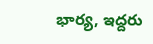భార్య, ఇద్దరు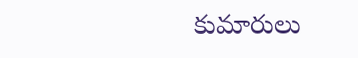కుమారులు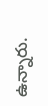ఉన్నారు.